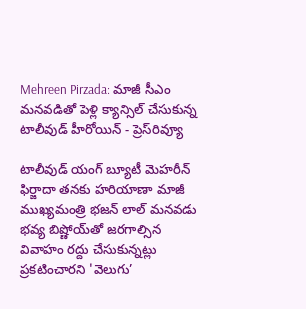Mehreen Pirzada: మాజీ సీఎం మనవడితో పెళ్లి క్యాన్సిల్ చేసుకున్న టాలీవుడ్ హీరోయిన్ - ప్రెస్‌రివ్యూ

టాలీవుడ్ యంగ్ బ్యూటీ మెహరీన్ ఫిర్జాదా తనకు హరియాణా మాజీ ముఖ్యమంత్రి భజన్ లాల్ మనవడు భవ్య బిష్ణోయ్‌తో జరగాల్సిన వివాహం రద్దు చేసుకున్నట్లు ప్రకటించారని 'వెలుగు’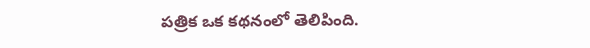పత్రిక ఒక కథనంలో తెలిపింది.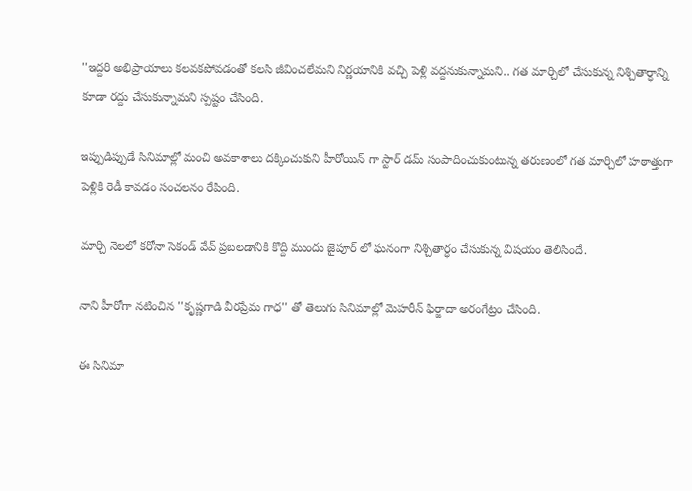''ఇద్దరి అభిప్రాయాలు కలవకపోవడంతో కలసి జీవించలేమని నిర్ణయానికి వచ్చి పెళ్లి వద్దనుకున్నామని.. గత మార్చిలో చేసుకున్న నిశ్చితార్ధాన్ని కూడా రద్దు చేసుకున్నామని స్పష్టం చేసింది.

ఇప్పుడిప్పుడే సినిమాల్లో మంచి అవకాశాలు దక్కించుకుని హీరోయిన్ గా స్టార్ డమ్ సంపాదించుకుంటున్న తరుణంలో గత మార్చిలో హఠాత్తుగా పెళ్లికి రెడీ కావడం సంచలనం రేపింది.

మార్చి నెలలో కరోనా సెకండ్ వేవ్ ప్రబలడానికి కొద్ది ముందు జైపూర్ లో ఘనంగా నిశ్చితార్ధం చేసుకున్న విషయం తెలిసిందే.

నాని హీరోగా నటించిన ''కృష్ణగాడి వీరప్రేమ గాధ'' తో తెలుగు సినిమాల్లో మెహరీన్ ఫిర్జాదా అరంగేట్రం చేసింది.

ఈ సినిమా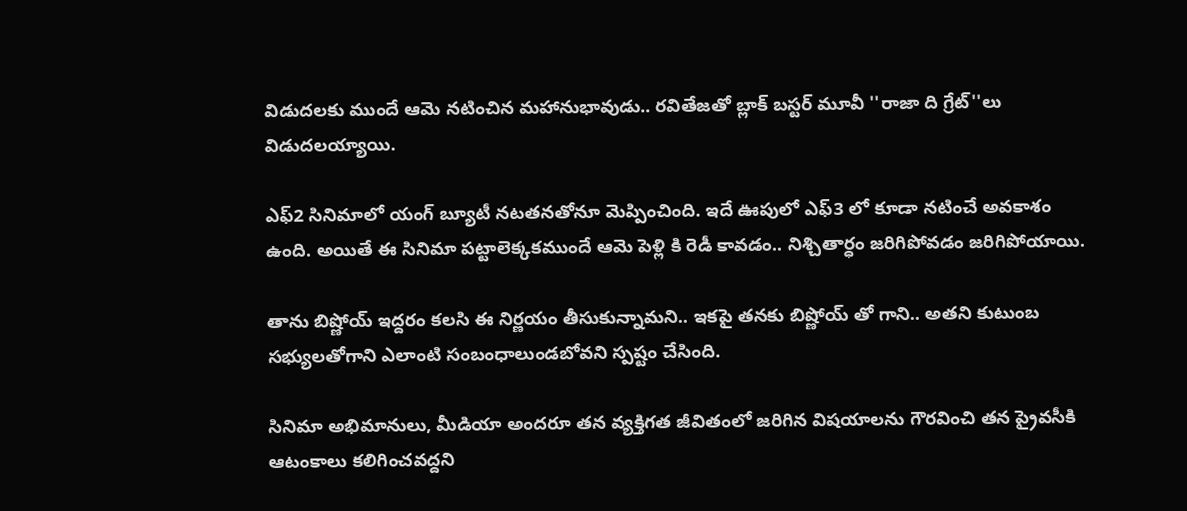విడుదలకు ముందే ఆమె నటించిన మహానుభావుడు.. రవితేజతో బ్లాక్ బస్టర్ మూవీ ''రాజా ది గ్రేట్''లు విడుదలయ్యాయి.

ఎఫ్2 సినిమాలో యంగ్ బ్యూటీ నటతనతోనూ మెప్పించింది. ఇదే ఊపులో ఎఫ్3 లో కూడా నటించే అవకాశం ఉంది. అయితే ఈ సినిమా పట్టాలెక్కకముందే ఆమె పెళ్లి కి రెడీ కావడం.. నిశ్చితార్ధం జరిగిపోవడం జరిగిపోయాయి.

తాను బిష్ణోయ్ ఇద్దరం కలసి ఈ నిర్ణయం తీసుకున్నామని.. ఇకపై తనకు బిష్ణోయ్ తో గాని.. అతని కుటుంబ సభ్యులతోగాని ఎలాంటి సంబంధాలుండబోవని స్పష్టం చేసింది.

సినిమా అభిమానులు, మీడియా అందరూ తన వ్యక్తిగత జీవితంలో జరిగిన విషయాలను గౌరవించి తన ప్రైవసీకి ఆటంకాలు కలిగించవద్దని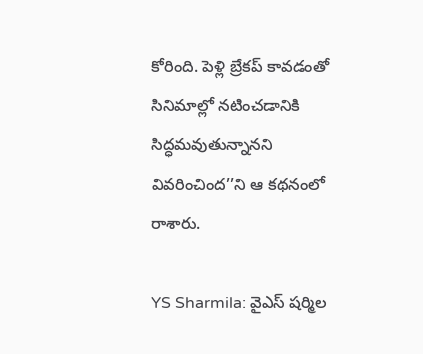కోరింది. పెళ్లి బ్రేకప్ కావడంతో సినిమాల్లో నటించడానికి సిద్ధమవుతున్నానని వివరించింద’’ని ఆ కథనంలో రాశారు.

YS Sharmila: వైఎస్‌ షర్మిల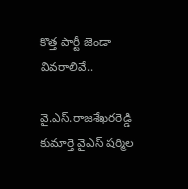కొత్త పార్టీ జెండా వివరాలివే..

వై.ఎస్‌.రాజశేఖరరెడ్డి కుమార్తె వైఎస్‌ షర్మిల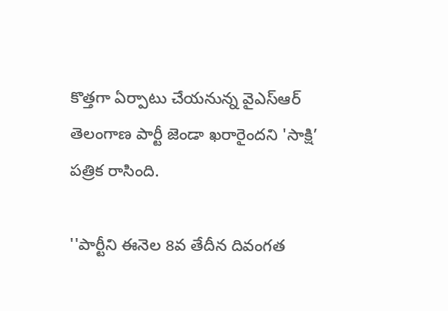కొత్తగా ఏర్పాటు చేయనున్న వైఎస్‌ఆర్‌ తెలంగాణ పార్టీ జెండా ఖరారైందని 'సాక్షి’ పత్రిక రాసింది.

''పార్టీని ఈనెల 8వ తేదీన దివంగత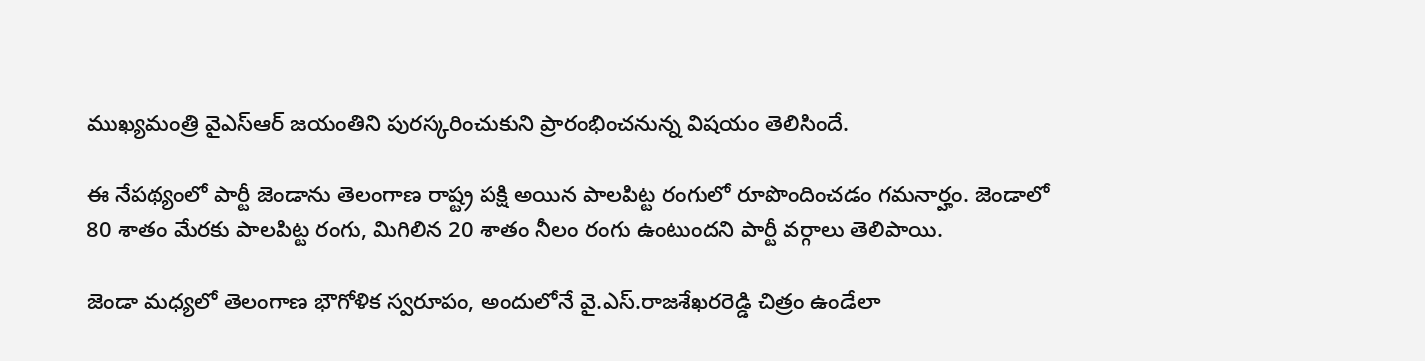ముఖ్యమంత్రి వైఎస్‌ఆర్‌ జయంతిని పురస్కరించుకుని ప్రారంభించనున్న విషయం తెలిసిందే.

ఈ నేపథ్యంలో పార్టీ జెండాను తెలంగాణ రాష్ట్ర పక్షి అయిన పాలపిట్ట రంగులో రూపొందించడం గమనార్హం. జెండాలో 80 శాతం మేరకు పాలపిట్ట రంగు, మిగిలిన 20 శాతం నీలం రంగు ఉంటుందని పార్టీ వర్గాలు తెలిపాయి.

జెండా మధ్యలో తెలంగాణ భౌగోళిక స్వరూపం, అందులోనే వై.ఎస్‌.రాజశేఖరరెడ్డి చిత్రం ఉండేలా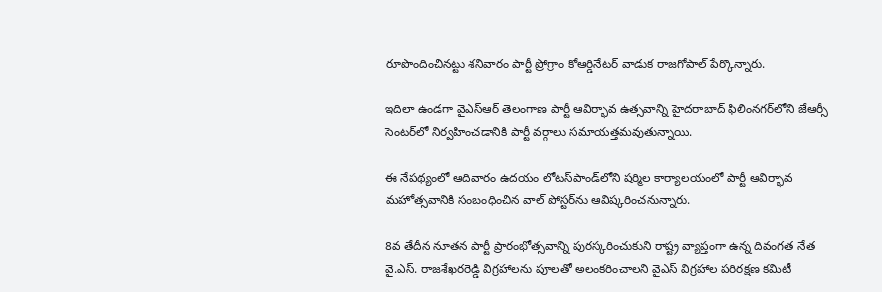రూపొందించినట్టు శనివారం పార్టీ ప్రోగ్రాం కోఆర్డినేటర్‌ వాడుక రాజగోపాల్‌ పేర్కొన్నారు.

ఇదిలా ఉండగా వైఎస్‌ఆర్‌ తెలంగాణ పార్టీ ఆవిర్భావ ఉత్సవాన్ని హైదరాబాద్‌ ఫిలింనగర్‌లోని జేఆర్సీ సెంటర్‌లో నిర్వహించడానికి పార్టీ వర్గాలు సమాయత్తమవుతున్నాయి.

ఈ నేపథ్యంలో ఆదివారం ఉదయం లోటస్‌పాండ్‌లోని షర్మిల కార్యాలయంలో పార్టీ ఆవిర్భావ మహోత్సవానికి సంబంధించిన వాల్‌ పోస్టర్‌ను ఆవిష్కరించనున్నారు.

8వ తేదీన నూతన పార్టీ ప్రారంభోత్సవాన్ని పురస్కరించుకుని రాష్ట్ర వ్యాప్తంగా ఉన్న దివంగత నేత వై.ఎస్‌. రాజశేఖరరెడ్డి విగ్రహాలను పూలతో అలంకరించాలని వైఎస్‌ విగ్రహాల పరిరక్షణ కమిటీ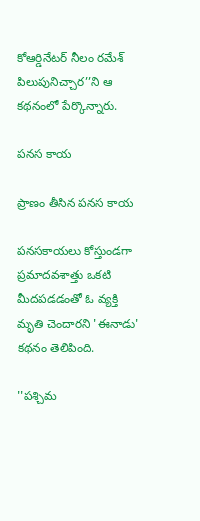కోఆర్డినేటర్‌ నీలం రమేశ్‌ పిలుపునిచ్చార’’ని ఆ కథనంలో పేర్కొన్నారు.

పనస కాయ

ప్రాణం తీసిన పనస కాయ

పనసకాయలు కోస్తుండగా ప్రమాదవశాత్తు ఒకటి మీదపడడంతో ఓ వ్యక్తి మృతి చెందారని 'ఈనాడు' కథనం తెలిపింది.

''పశ్చిమ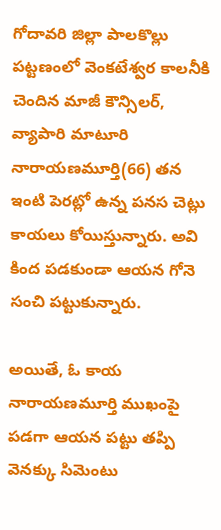గోదావరి జిల్లా పాలకొల్లు పట్టణంలో వెంకటేశ్వర కాలనీకి చెందిన మాజీ కౌన్సిలర్, వ్యాపారి మాటూరి నారాయణమూర్తి(66) తన ఇంటి పెరట్లో ఉన్న పనస చెట్లు కాయలు కోయిస్తున్నారు. అవి కింద పడకుండా ఆయన గోనె సంచి పట్టుకున్నారు.

అయితే, ఓ కాయ నారాయణమూర్తి ముఖంపై పడగా ఆయన పట్టు తప్పి వెనక్కు సిమెంటు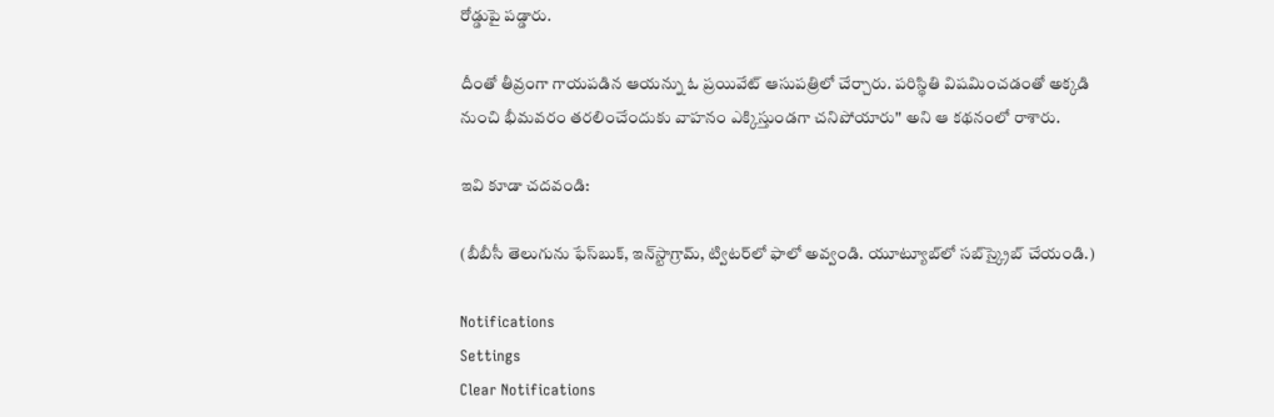రోడ్డుపై పడ్డారు.

దీంతో తీవ్రంగా గాయపడిన ఆయన్ను ఓ ప్రయివేట్ ఆసుపత్రిలో చేర్చారు. పరిస్థితి విషమించడంతో అక్కడి నుంచి భీమవరం తరలించేందుకు వాహనం ఎక్కిస్తుండగా చనిపోయారు'' అని ఆ కథనంలో రాశారు.

ఇవి కూడా చదవండి:

(బీబీసీ తెలుగును ఫేస్‌బుక్, ఇన్‌స్టాగ్రామ్‌, ట్విటర్‌లో ఫాలో అవ్వండి. యూట్యూబ్‌లో సబ్‌స్క్రైబ్ చేయండి.)

Notifications
Settings
Clear Notifications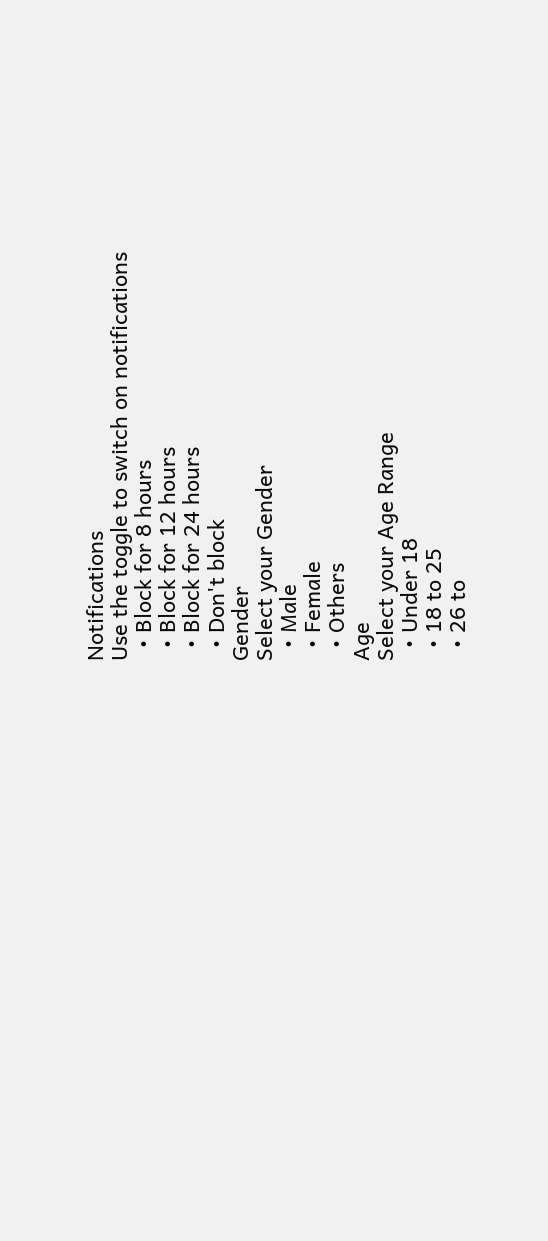Notifications
Use the toggle to switch on notifications
  • Block for 8 hours
  • Block for 12 hours
  • Block for 24 hours
  • Don't block
Gender
Select your Gender
  • Male
  • Female
  • Others
Age
Select your Age Range
  • Under 18
  • 18 to 25
  • 26 to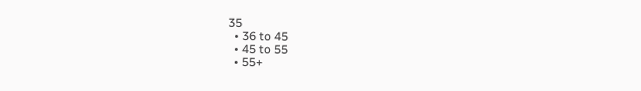35
  • 36 to 45
  • 45 to 55
  • 55+